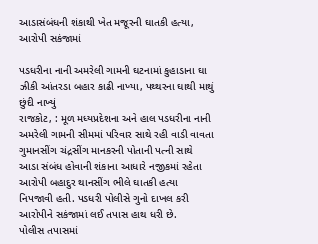આડાસંબંધની શંકાથી ખેત મજૂરની ઘાતકી હત્યા, આરોપી સકંજામાં

પડધરીના નાની અમરેલી ગામની ઘટનામાં કુહાડાના ઘા ઝીકી આંતરડા બહાર કાઢી નાખ્યા, પથ્થરના ઘાથી માથું છુંદી નાખ્યું
રાજકોટ, : મૂળ મધ્યપ્રદેશના અને હાલ પડધરીના નાની અમરેલી ગામની સીમમાં પરિવાર સાથે રહી વાડી વાવતા ગુમાનસીંગ ચંદ્રસીંગ માનકરની પોતાની પત્ની સાથે આડા સંબંધ હોવાની શંકાના આધારે નજીકમાં રહેતા આરોપી બહાદુર થાનસીંગ ભીલે ઘાતકી હત્યા નિપજાવી હતી. પડધરી પોલીસે ગુનો દાખલ કરી આરોપીને સકંજામાં લઈ તપાસ હાથ ધરી છે.
પોલીસ તપાસમાં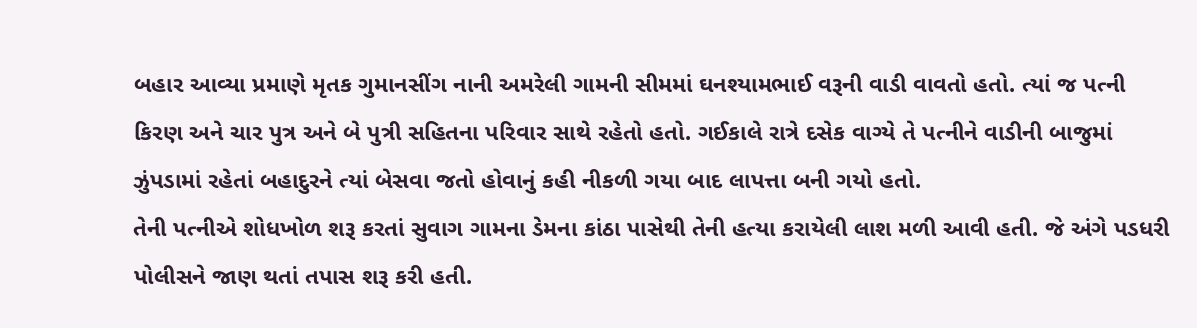બહાર આવ્યા પ્રમાણે મૃતક ગુમાનસીંગ નાની અમરેલી ગામની સીમમાં ઘનશ્યામભાઈ વરૂની વાડી વાવતો હતો. ત્યાં જ પત્ની કિરણ અને ચાર પુત્ર અને બે પુત્રી સહિતના પરિવાર સાથે રહેતો હતો. ગઈકાલે રાત્રે દસેક વાગ્યે તે પત્નીને વાડીની બાજુમાં ઝુંપડામાં રહેતાં બહાદુરને ત્યાં બેસવા જતો હોવાનું કહી નીકળી ગયા બાદ લાપત્તા બની ગયો હતો.
તેની પત્નીએ શોધખોળ શરૂ કરતાં સુવાગ ગામના ડેમના કાંઠા પાસેથી તેની હત્યા કરાયેલી લાશ મળી આવી હતી. જે અંગે પડધરી પોલીસને જાણ થતાં તપાસ શરૂ કરી હતી.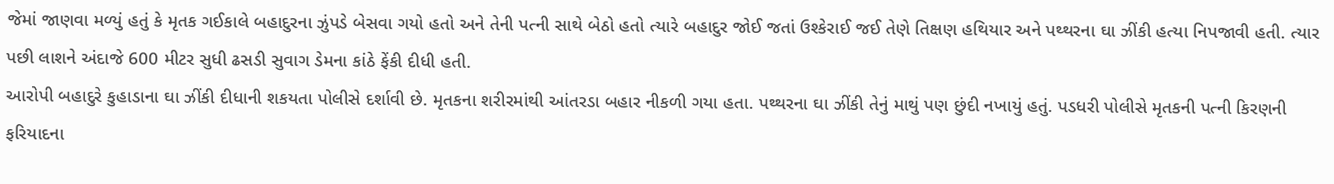જેમાં જાણવા મળ્યું હતું કે મૃતક ગઈકાલે બહાદુરના ઝુંપડે બેસવા ગયો હતો અને તેની પત્ની સાથે બેઠો હતો ત્યારે બહાદુર જોઈ જતાં ઉશ્કેરાઈ જઈ તેણે તિક્ષણ હથિયાર અને પથ્થરના ઘા ઝીંકી હત્યા નિપજાવી હતી. ત્યાર પછી લાશને અંદાજે 600 મીટર સુધી ઢસડી સુવાગ ડેમના કાંઠે ફેંકી દીધી હતી.
આરોપી બહાદુરે કુહાડાના ઘા ઝીંકી દીધાની શકયતા પોલીસે દર્શાવી છે. મૃતકના શરીરમાંથી આંતરડા બહાર નીકળી ગયા હતા. પથ્થરના ઘા ઝીંકી તેનું માથું પણ છુંદી નખાયું હતું. પડધરી પોલીસે મૃતકની પત્ની કિરણની ફરિયાદના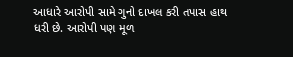આધારે આરોપી સામે ગુનો દાખલ કરી તપાસ હાથ ધરી છે. આરોપી પણ મૂળ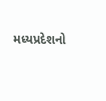મધ્યપ્રદેશનો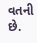વતની છે.